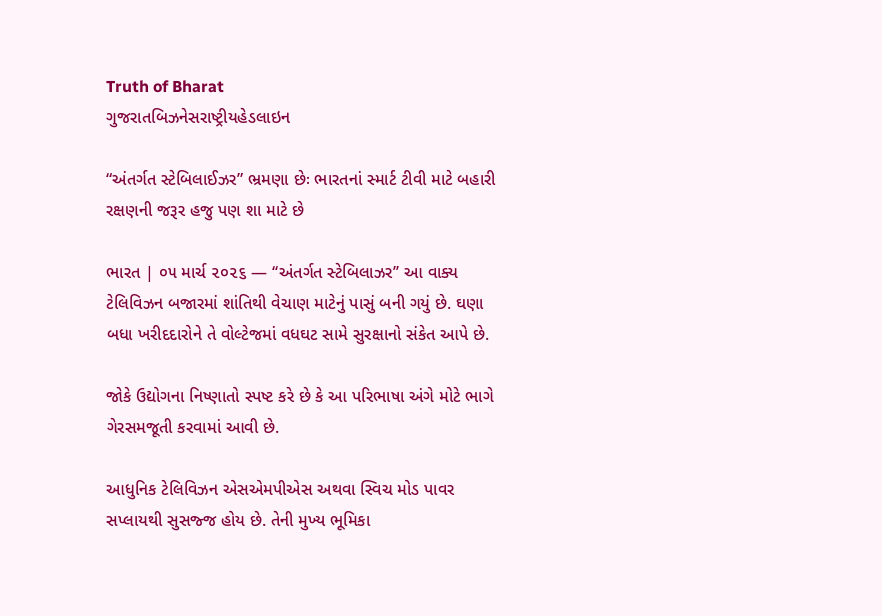Truth of Bharat
ગુજરાતબિઝનેસરાષ્ટ્રીયહેડલાઇન

“અંતર્ગત સ્ટેબિલાઈઝર” ભ્રમણા છેઃ ભારતનાં સ્માર્ટ ટીવી માટે બહારી રક્ષણની જરૂર હજુ પણ શા માટે છે

ભારત | ૦૫ માર્ચ ૨૦૨૬ — ‘‘અંતર્ગત સ્ટેબિલાઝર’’ આ વાક્ય ટેલિવિઝન બજારમાં શાંતિથી વેચાણ માટેનું પાસું બની ગયું છે. ઘણા બધા ખરીદદારોને તે વોલ્ટેજમાં વધઘટ સામે સુરક્ષાનો સંકેત આપે છે.

જોકે ઉદ્યોગના નિષ્ણાતો સ્પષ્ટ કરે છે કે આ પરિભાષા અંગે મોટે ભાગે ગેરસમજૂતી કરવામાં આવી છે.

આધુનિક ટેલિવિઝન એસએમપીએસ અથવા સ્વિચ મોડ પાવર સપ્લાયથી સુસજ્જ હોય છે. તેની મુખ્ય ભૂમિકા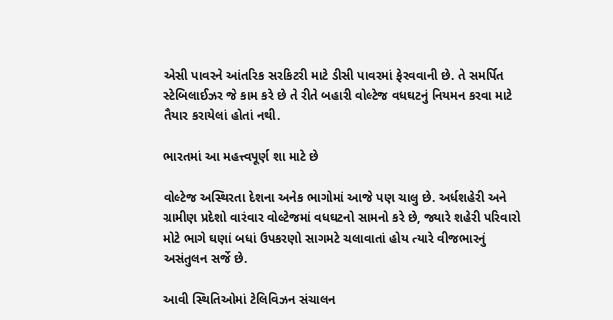એસી પાવરને આંતરિક સરકિટરી માટે ડીસી પાવરમાં ફેરવવાની છે. તે સમર્પિત સ્ટેબિલાઈઝર જે કામ કરે છે તે રીતે બહારી વોલ્ટેજ વધઘટનું નિયમન કરવા માટે તૈયાર કરાયેલાં હોતાં નથી.

ભારતમાં આ મહત્ત્વપૂર્ણ શા માટે છે

વોલ્ટેજ અસ્થિરતા દેશના અનેક ભાગોમાં આજે પણ ચાલુ છે. અર્ધશહેરી અને ગ્રામીણ પ્રદેશો વારંવાર વોલ્ટેજમાં વધઘટનો સામનો કરે છે, જ્યારે શહેરી પરિવારો મોટે ભાગે ઘણાં બધાં ઉપકરણો સાગમટે ચલાવાતાં હોય ત્યારે વીજભારનું અસંતુલન સર્જે છે.

આવી સ્થિતિઓમાં ટેલિવિઝન સંચાલન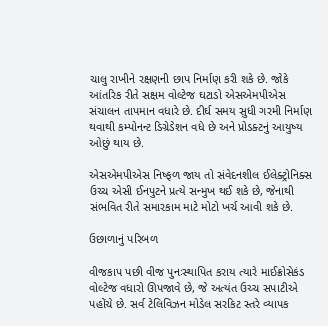ચાલુ રાખીને રક્ષણની છાપ નિર્માણ કરી શકે છે. જોકે આંતરિક રીતે સક્ષમ વોલ્ટેજ ઘટાડો એસએમપીએસ સંચાલન તાપમાન વધારે છે. દીર્ઘ સમય સુધી ગરમી નિર્માણ થવાથી કમ્પોનન્ટ ડિગ્રેડેશન વધે છે અને પ્રોડક્ટનું આયુષ્ય ઓછું થાય છે.

એસએમપીએસ નિષ્ફળ જાય તો સંવેદનશીલ ઈલેક્ટ્રોનિક્સ ઉચ્ચ એસી ઈનપુટને પ્રત્યે સન્મુખ થઈ શકે છે, જેનાથી સંભવિત રીતે સમારકામ માટે મોટો ખર્ચ આવી શકે છે.

ઉછાળાનું પરિબળ

વીજકાપ પછી વીજ પુનઃસ્થાપિત કરાય ત્યારે માઈક્રોસેકંડ વોલ્ટેજ વધારો ઊપજાવે છે, જે અત્યંત ઉચ્ચ સપાટીએ પહોંચે છે. સર્વ ટેલિવિઝન મોડેલ સરકિટ સ્તરે વ્યાપક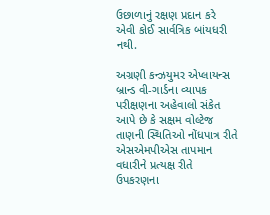ઉછાળાનું રક્ષણ પ્રદાન કરે એવી કોઈ સાર્વત્રિક બાંયધરી નથી.

અગ્રણી કન્ઝયુમર એપ્લાયન્સ બ્રાન્ડ વી-ગાર્ડના વ્યાપક પરીક્ષણના અહેવાલો સંકેત આપે છે કે સક્ષમ વોલ્ટેજ તાણની સ્થિતિઓ નોંધપાત્ર રીતે એસએમપીએસ તાપમાન વધારીને પ્રત્યક્ષ રીતે ઉપકરણના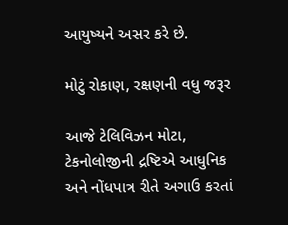આયુષ્યને અસર કરે છે.

મોટું રોકાણ, રક્ષણની વધુ જરૂર

આજે ટેલિવિઝન મોટા, ટેકનોલોજીની દ્રષ્ટિએ આધુનિક અને નોંધપાત્ર રીતે અગાઉ કરતાં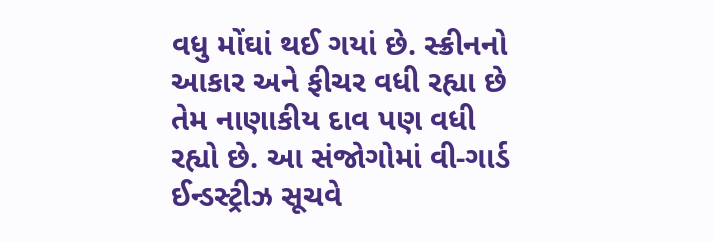વધુ મોંઘાં થઈ ગયાં છે. સ્ક્રીનનો આકાર અને ફીચર વધી રહ્યા છે તેમ નાણાકીય દાવ પણ વધી રહ્યો છે. આ સંજોગોમાં વી-ગાર્ડ ઈન્ડસ્ટ્રીઝ સૂચવે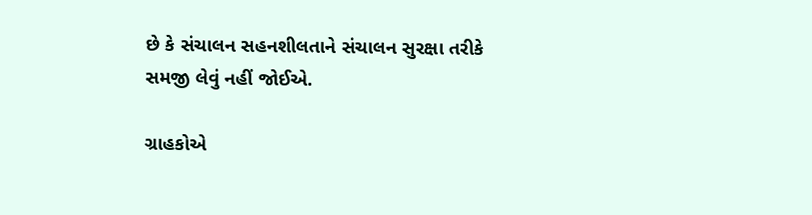છે કે સંચાલન સહનશીલતાને સંચાલન સુરક્ષા તરીકે સમજી લેવું નહીં જોઈએ.

ગ્રાહકોએ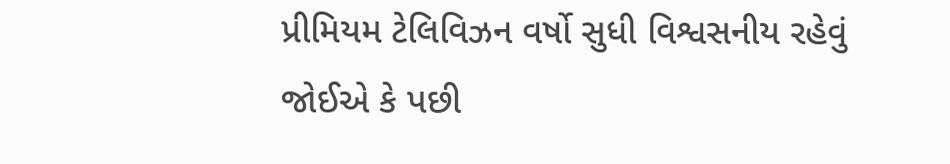પ્રીમિયમ ટેલિવિઝન વર્ષો સુધી વિશ્વસનીય રહેવું જોઈએ કે પછી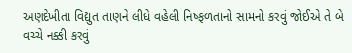અણદેખીતા વિદ્યુત તાણને લીધે વહેલી નિષ્ફળતાનો સામનો કરવું જોઈએ તે બે વચ્ચે નક્કી કરવું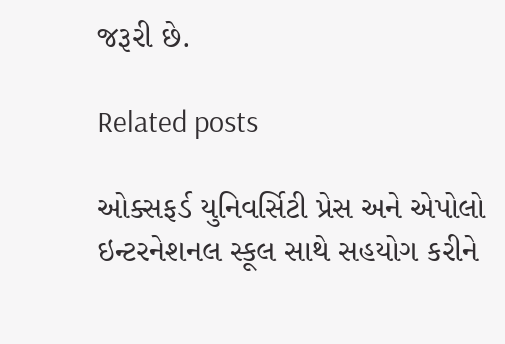જરૂરી છે.

Related posts

ઓક્સફર્ડ યુનિવર્સિટી પ્રેસ અને એપોલો ઇન્ટરનેશનલ સ્કૂલ સાથે સહયોગ કરીને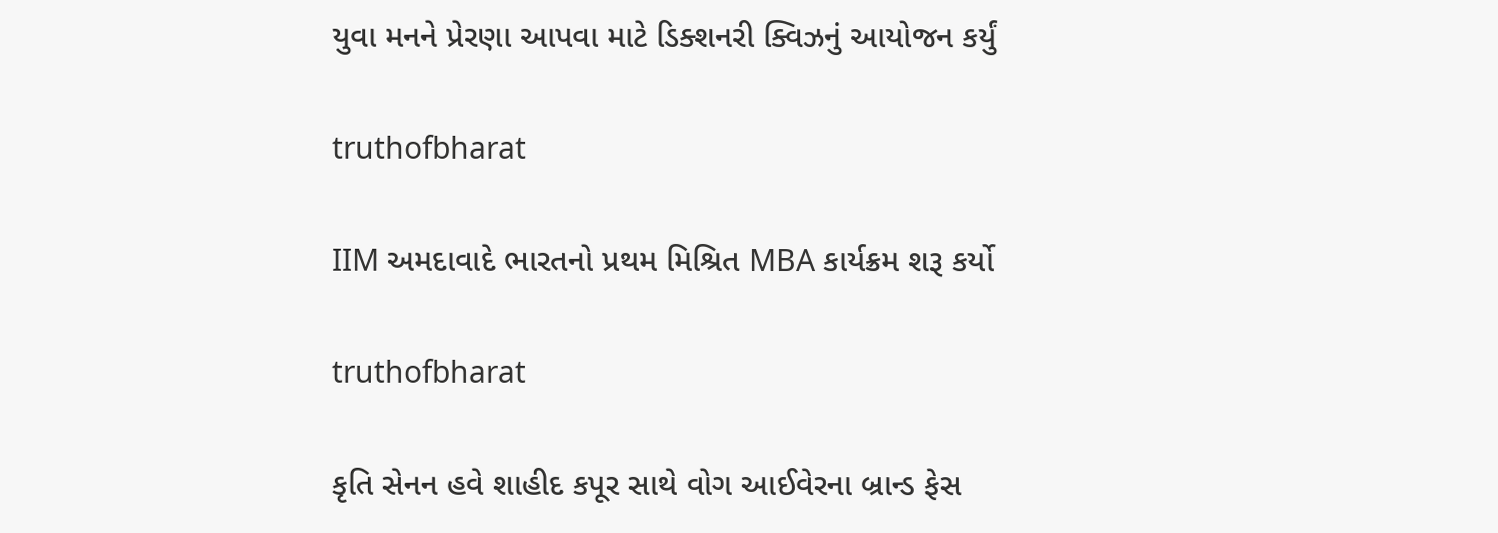યુવા મનને પ્રેરણા આપવા માટે ડિક્શનરી ક્વિઝનું આયોજન કર્યું

truthofbharat

IIM અમદાવાદે ભારતનો પ્રથમ મિશ્રિત MBA કાર્યક્રમ શરૂ કર્યો

truthofbharat

કૃતિ સેનન હવે શાહીદ કપૂર સાથે વોગ આઈવેરના બ્રાન્ડ ફેસ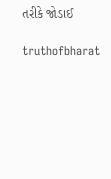તરીકે જોડાઈ

truthofbharat